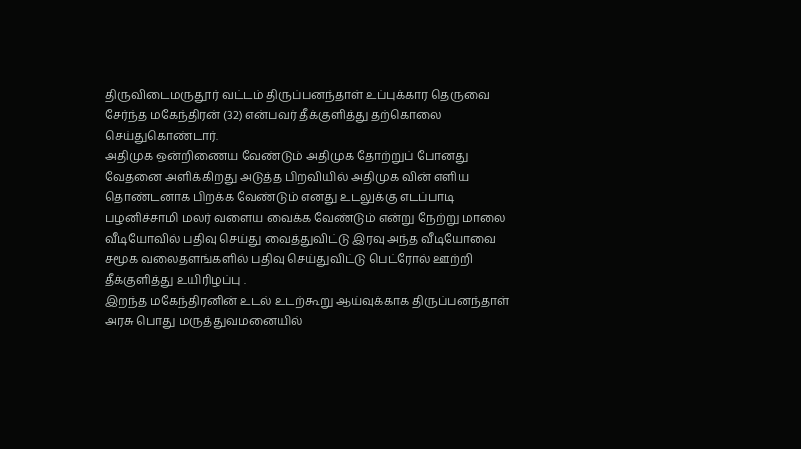திருவிடைமருதூர் வட்டம் திருப்பனந்தாள் உப்புக்கார தெருவை சேர்ந்த மகேந்திரன் (32) என்பவர் தீக்குளித்து தற்கொலை செய்துகொண்டார்.
அதிமுக ஒன்றிணைய வேண்டும் அதிமுக தோற்றுப் போனது வேதனை அளிக்கிறது அடுத்த பிறவியில் அதிமுக வின் எளிய தொண்டனாக பிறக்க வேண்டும் எனது உடலுக்கு எடப்பாடி பழனிச்சாமி மலர் வளைய வைக்க வேண்டும் என்று நேற்று மாலை வீடியோவில் பதிவு செய்து வைத்துவிட்டு இரவு அந்த வீடியோவை சமூக வலைதளங்களில் பதிவு செய்துவிட்டு பெட்ரோல் ஊற்றி தீக்குளித்து உயிரிழப்பு .
இறந்த மகேந்திரனின் உடல் உடற்கூறு ஆய்வுக்காக திருப்பனந்தாள் அரசு பொது மருத்துவமனையில்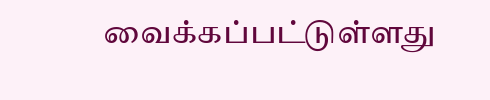வைக்கப்பட்டுள்ளது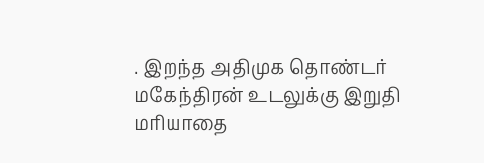. இறந்த அதிமுக தொண்டர் மகேந்திரன் உடலுக்கு இறுதி மரியாதை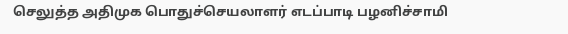செலுத்த அதிமுக பொதுச்செயலாளர் எடப்பாடி பழனிச்சாமி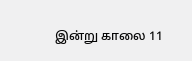இன்று காலை 11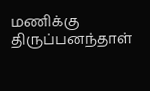மணிக்கு திருப்பனந்தாள்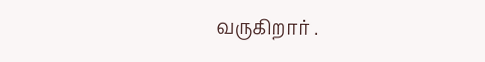வருகிறார் .